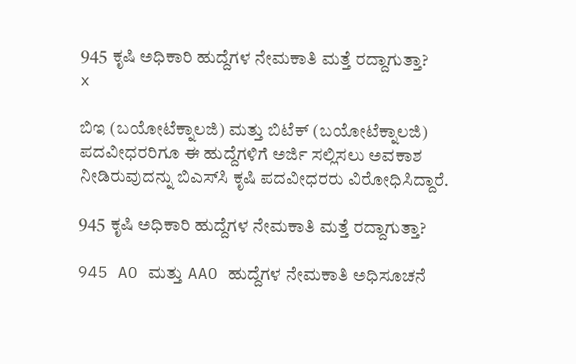945 ಕೃಷಿ ಅಧಿಕಾರಿ ಹುದ್ದೆಗಳ ನೇಮಕಾತಿ ಮತ್ತೆ ರದ್ದಾಗುತ್ತಾ?
x

ಬಿಇ (ಬಯೋಟೆಕ್ನಾಲಜಿ) ಮತ್ತು ಬಿಟೆಕ್ (ಬಯೋಟೆಕ್ನಾಲಜಿ) ಪದವೀಧರರಿಗೂ ಈ ಹುದ್ದೆಗಳಿಗೆ ಅರ್ಜಿ ಸಲ್ಲಿಸಲು ಅವಕಾಶ ನೀಡಿರುವುದನ್ನು ಬಿಎಸ್‌ಸಿ ಕೃಷಿ ಪದವೀಧರರು ವಿರೋಧಿಸಿದ್ದಾರೆ.

945 ಕೃಷಿ ಅಧಿಕಾರಿ ಹುದ್ದೆಗಳ ನೇಮಕಾತಿ ಮತ್ತೆ ರದ್ದಾಗುತ್ತಾ?

945 AO ಮತ್ತು AAO ಹುದ್ದೆಗಳ ನೇಮಕಾತಿ ಅಧಿಸೂಚನೆ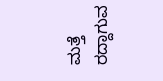ಮತ್ತೆ ರದ್ದಾಗುವ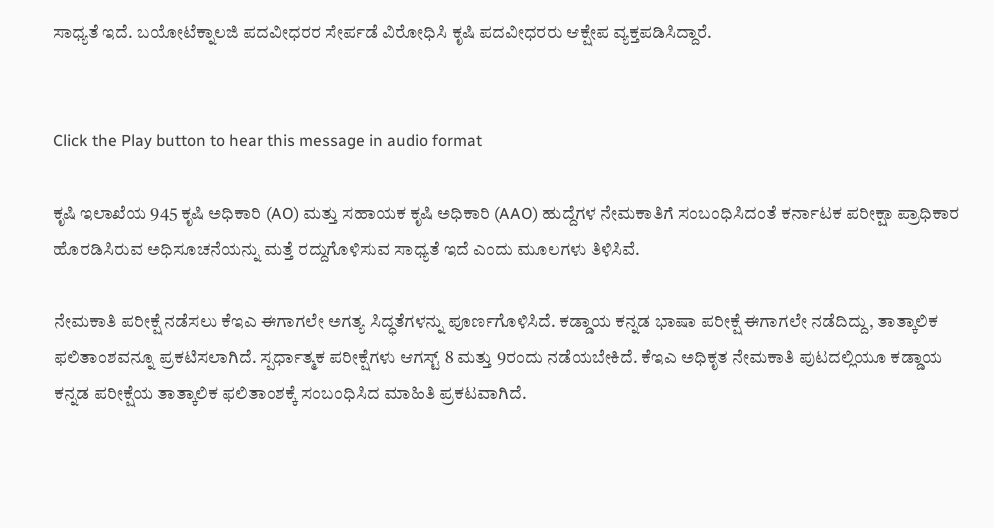ಸಾಧ್ಯತೆ ಇದೆ. ಬಯೋಟೆಕ್ನಾಲಜಿ ಪದವೀಧರರ ಸೇರ್ಪಡೆ ವಿರೋಧಿಸಿ ಕೃಷಿ ಪದವೀಧರರು ಆಕ್ಷೇಪ ವ್ಯಕ್ತಪಡಿಸಿದ್ದಾರೆ.


Click the Play button to hear this message in audio format

ಕೃಷಿ ಇಲಾಖೆಯ 945 ಕೃಷಿ ಅಧಿಕಾರಿ (AO) ಮತ್ತು ಸಹಾಯಕ ಕೃಷಿ ಅಧಿಕಾರಿ (AAO) ಹುದ್ದೆಗಳ ನೇಮಕಾತಿಗೆ ಸಂಬಂಧಿಸಿದಂತೆ ಕರ್ನಾಟಕ ಪರೀಕ್ಷಾ ಪ್ರಾಧಿಕಾರ ಹೊರಡಿಸಿರುವ ಅಧಿಸೂಚನೆಯನ್ನು ಮತ್ತೆ ರದ್ದುಗೊಳಿಸುವ ಸಾಧ್ಯತೆ ಇದೆ ಎಂದು ಮೂಲಗಳು ತಿಳಿಸಿವೆ.

ನೇಮಕಾತಿ ಪರೀಕ್ಷೆ ನಡೆಸಲು ಕೆಇಎ ಈಗಾಗಲೇ ಅಗತ್ಯ ಸಿದ್ಧತೆಗಳನ್ನು ಪೂರ್ಣಗೊಳಿಸಿದೆ. ಕಡ್ಡಾಯ ಕನ್ನಡ ಭಾಷಾ ಪರೀಕ್ಷೆ ಈಗಾಗಲೇ ನಡೆದಿದ್ದು, ತಾತ್ಕಾಲಿಕ ಫಲಿತಾಂಶವನ್ನೂ ಪ್ರಕಟಿಸಲಾಗಿದೆ. ಸ್ಪರ್ಧಾತ್ಮಕ ಪರೀಕ್ಷೆಗಳು ಆಗಸ್ಟ್ 8 ಮತ್ತು 9ರಂದು ನಡೆಯಬೇಕಿದೆ. ಕೆಇಎ ಅಧಿಕೃತ ನೇಮಕಾತಿ ಪುಟದಲ್ಲಿಯೂ ಕಡ್ಡಾಯ ಕನ್ನಡ ಪರೀಕ್ಷೆಯ ತಾತ್ಕಾಲಿಕ ಫಲಿತಾಂಶಕ್ಕೆ ಸಂಬಂಧಿಸಿದ ಮಾಹಿತಿ ಪ್ರಕಟವಾಗಿದೆ.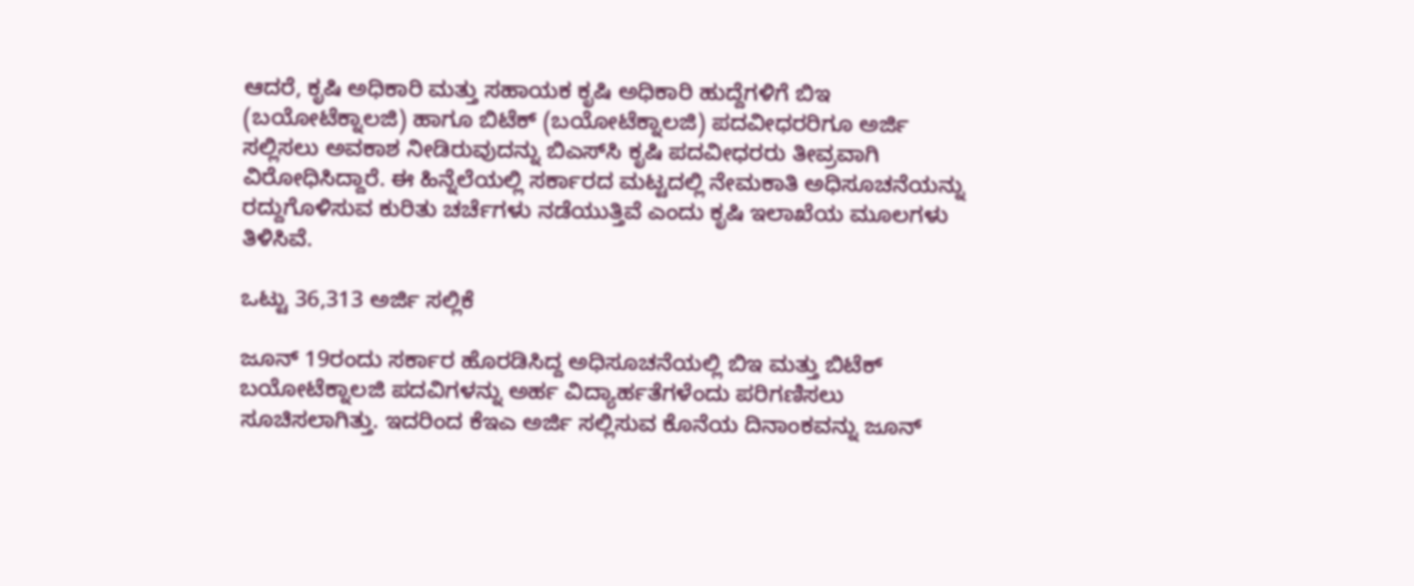ಆದರೆ, ಕೃಷಿ ಅಧಿಕಾರಿ ಮತ್ತು ಸಹಾಯಕ ಕೃಷಿ ಅಧಿಕಾರಿ ಹುದ್ದೆಗಳಿಗೆ ಬಿಇ (ಬಯೋಟೆಕ್ನಾಲಜಿ) ಹಾಗೂ ಬಿಟೆಕ್ (ಬಯೋಟೆಕ್ನಾಲಜಿ) ಪದವೀಧರರಿಗೂ ಅರ್ಜಿ ಸಲ್ಲಿಸಲು ಅವಕಾಶ ನೀಡಿರುವುದನ್ನು ಬಿಎಸ್‌ಸಿ ಕೃಷಿ ಪದವೀಧರರು ತೀವ್ರವಾಗಿ ವಿರೋಧಿಸಿದ್ದಾರೆ. ಈ ಹಿನ್ನೆಲೆಯಲ್ಲಿ ಸರ್ಕಾರದ ಮಟ್ಟದಲ್ಲಿ ನೇಮಕಾತಿ ಅಧಿಸೂಚನೆಯನ್ನು ರದ್ದುಗೊಳಿಸುವ ಕುರಿತು ಚರ್ಚೆಗಳು ನಡೆಯುತ್ತಿವೆ ಎಂದು ಕೃಷಿ ಇಲಾಖೆಯ ಮೂಲಗಳು ತಿಳಿಸಿವೆ.

ಒಟ್ಟು 36,313 ಅರ್ಜಿ ಸಲ್ಲಿಕೆ

ಜೂನ್ 19ರಂದು ಸರ್ಕಾರ ಹೊರಡಿಸಿದ್ದ ಅಧಿಸೂಚನೆಯಲ್ಲಿ ಬಿಇ ಮತ್ತು ಬಿಟೆಕ್ ಬಯೋಟೆಕ್ನಾಲಜಿ ಪದವಿಗಳನ್ನು ಅರ್ಹ ವಿದ್ಯಾರ್ಹತೆಗಳೆಂದು ಪರಿಗಣಿಸಲು ಸೂಚಿಸಲಾಗಿತ್ತು. ಇದರಿಂದ ಕೆಇಎ ಅರ್ಜಿ ಸಲ್ಲಿಸುವ ಕೊನೆಯ ದಿನಾಂಕವನ್ನು ಜೂನ್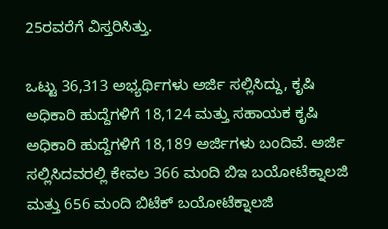25ರವರೆಗೆ ವಿಸ್ತರಿಸಿತ್ತು.

ಒಟ್ಟು 36,313 ಅಭ್ಯರ್ಥಿಗಳು ಅರ್ಜಿ ಸಲ್ಲಿಸಿದ್ದು, ಕೃಷಿ ಅಧಿಕಾರಿ ಹುದ್ದೆಗಳಿಗೆ 18,124 ಮತ್ತು ಸಹಾಯಕ ಕೃಷಿ ಅಧಿಕಾರಿ ಹುದ್ದೆಗಳಿಗೆ 18,189 ಅರ್ಜಿಗಳು ಬಂದಿವೆ. ಅರ್ಜಿ ಸಲ್ಲಿಸಿದವರಲ್ಲಿ ಕೇವಲ 366 ಮಂದಿ ಬಿಇ ಬಯೋಟೆಕ್ನಾಲಜಿ ಮತ್ತು 656 ಮಂದಿ ಬಿಟೆಕ್ ಬಯೋಟೆಕ್ನಾಲಜಿ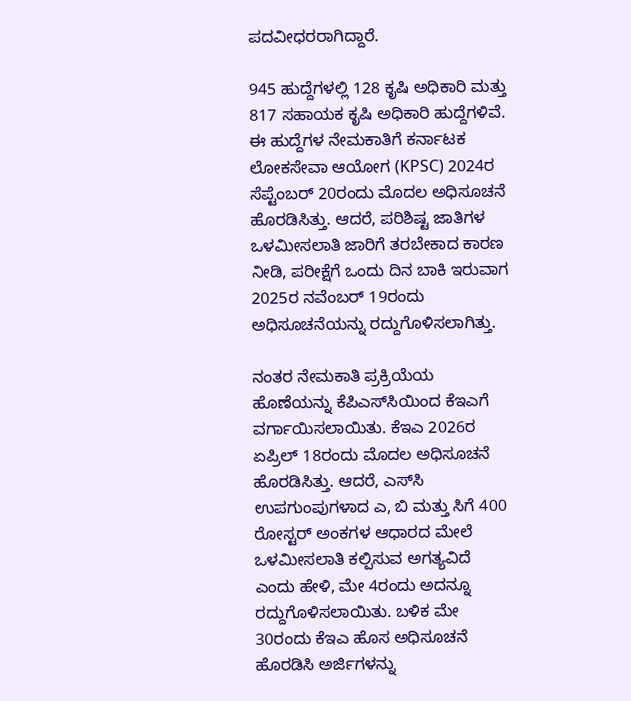ಪದವೀಧರರಾಗಿದ್ದಾರೆ.

945 ಹುದ್ದೆಗಳಲ್ಲಿ 128 ಕೃಷಿ ಅಧಿಕಾರಿ ಮತ್ತು 817 ಸಹಾಯಕ ಕೃಷಿ ಅಧಿಕಾರಿ ಹುದ್ದೆಗಳಿವೆ. ಈ ಹುದ್ದೆಗಳ ನೇಮಕಾತಿಗೆ ಕರ್ನಾಟಕ ಲೋಕಸೇವಾ ಆಯೋಗ (KPSC) 2024ರ ಸೆಪ್ಟೆಂಬರ್ 20ರಂದು ಮೊದಲ ಅಧಿಸೂಚನೆ ಹೊರಡಿಸಿತ್ತು. ಆದರೆ, ಪರಿಶಿಷ್ಟ ಜಾತಿಗಳ ಒಳಮೀಸಲಾತಿ ಜಾರಿಗೆ ತರಬೇಕಾದ ಕಾರಣ ನೀಡಿ, ಪರೀಕ್ಷೆಗೆ ಒಂದು ದಿನ ಬಾಕಿ ಇರುವಾಗ 2025ರ ನವೆಂಬರ್ 19ರಂದು ಅಧಿಸೂಚನೆಯನ್ನು ರದ್ದುಗೊಳಿಸಲಾಗಿತ್ತು.

ನಂತರ ನೇಮಕಾತಿ ಪ್ರಕ್ರಿಯೆಯ ಹೊಣೆಯನ್ನು ಕೆಪಿಎಸ್‌ಸಿಯಿಂದ ಕೆಇಎಗೆ ವರ್ಗಾಯಿಸಲಾಯಿತು. ಕೆಇಎ 2026ರ ಏಪ್ರಿಲ್ 18ರಂದು ಮೊದಲ ಅಧಿಸೂಚನೆ ಹೊರಡಿಸಿತ್ತು. ಆದರೆ, ಎಸ್‌ಸಿ ಉಪಗುಂಪುಗಳಾದ ಎ, ಬಿ ಮತ್ತು ಸಿಗೆ 400 ರೋಸ್ಟರ್ ಅಂಕಗಳ ಆಧಾರದ ಮೇಲೆ ಒಳಮೀಸಲಾತಿ ಕಲ್ಪಿಸುವ ಅಗತ್ಯವಿದೆ ಎಂದು ಹೇಳಿ, ಮೇ 4ರಂದು ಅದನ್ನೂ ರದ್ದುಗೊಳಿಸಲಾಯಿತು. ಬಳಿಕ ಮೇ 30ರಂದು ಕೆಇಎ ಹೊಸ ಅಧಿಸೂಚನೆ ಹೊರಡಿಸಿ ಅರ್ಜಿಗಳನ್ನು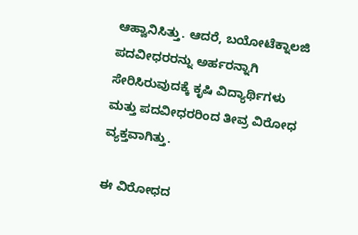ಆಹ್ವಾನಿಸಿತ್ತು. ಆದರೆ, ಬಯೋಟೆಕ್ನಾಲಜಿ ಪದವೀಧರರನ್ನು ಅರ್ಹರನ್ನಾಗಿ ಸೇರಿಸಿರುವುದಕ್ಕೆ ಕೃಷಿ ವಿದ್ಯಾರ್ಥಿಗಳು ಮತ್ತು ಪದವೀಧರರಿಂದ ತೀವ್ರ ವಿರೋಧ ವ್ಯಕ್ತವಾಗಿತ್ತು.

ಈ ವಿರೋಧದ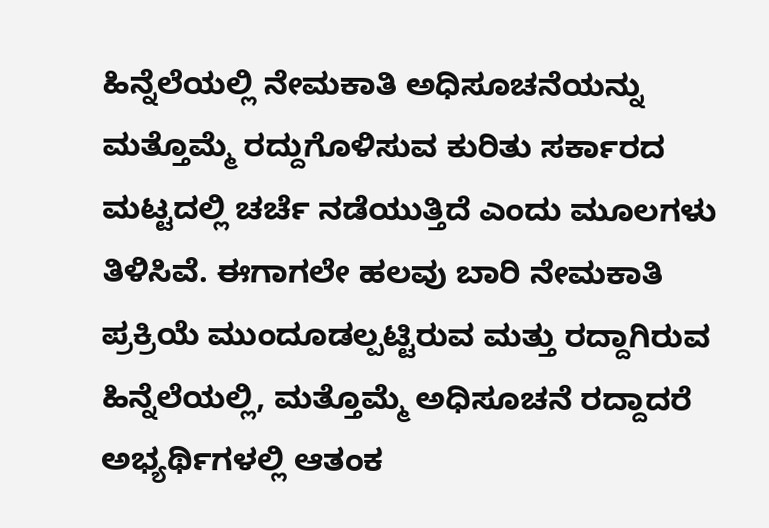ಹಿನ್ನೆಲೆಯಲ್ಲಿ ನೇಮಕಾತಿ ಅಧಿಸೂಚನೆಯನ್ನು ಮತ್ತೊಮ್ಮೆ ರದ್ದುಗೊಳಿಸುವ ಕುರಿತು ಸರ್ಕಾರದ ಮಟ್ಟದಲ್ಲಿ ಚರ್ಚೆ ನಡೆಯುತ್ತಿದೆ ಎಂದು ಮೂಲಗಳು ತಿಳಿಸಿವೆ. ಈಗಾಗಲೇ ಹಲವು ಬಾರಿ ನೇಮಕಾತಿ ಪ್ರಕ್ರಿಯೆ ಮುಂದೂಡಲ್ಪಟ್ಟಿರುವ ಮತ್ತು ರದ್ದಾಗಿರುವ ಹಿನ್ನೆಲೆಯಲ್ಲಿ, ಮತ್ತೊಮ್ಮೆ ಅಧಿಸೂಚನೆ ರದ್ದಾದರೆ ಅಭ್ಯರ್ಥಿಗಳಲ್ಲಿ ಆತಂಕ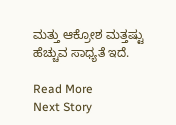ಮತ್ತು ಆಕ್ರೋಶ ಮತ್ತಷ್ಟು ಹೆಚ್ಚುವ ಸಾಧ್ಯತೆ ಇದೆ.

Read More
Next Story